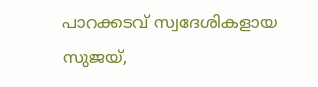പാറക്കടവ് സ്വദേശികളായ സുജയ്,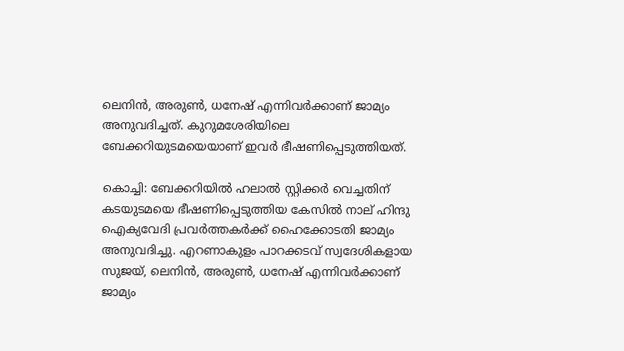ലെനിന്‍, അരുണ്‍, ധനേഷ് എന്നിവര്‍ക്കാണ് ജാമ്യം അനുവദിച്ചത്. കുറുമശേരിയിലെ ബേക്കറിയുടമയെയാണ് ഇവര്‍ ഭീഷണിപ്പെടുത്തിയത്.

കൊച്ചി: ബേക്കറിയിൽ ഹലാൽ സ്റ്റിക്കർ വെച്ചതിന് കടയുടമയെ ഭീഷണിപ്പെടുത്തിയ കേസില്‍ നാല് ഹിന്ദു ഐക്യവേദി പ്രവര്‍ത്തകര്‍ക്ക് ഹൈക്കോടതി ജാമ്യം അനുവദിച്ചു. എറണാകുളം പാറക്കടവ് സ്വദേശികളായ സുജയ്, ലെനിന്‍, അരുണ്‍, ധനേഷ് എന്നിവര്‍ക്കാണ് ജാമ്യം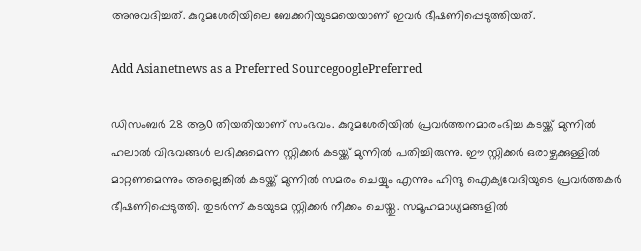അനുവദിച്ചത്. കുറുമശേരിയിലെ ബേക്കറിയുടമയെയാണ് ഇവര്‍ ഭീഷണിപ്പെടുത്തിയത്.

Add Asianetnews as a Preferred SourcegooglePreferred

ഡിസംബര്‍ 28 ആ൦ തിയതിയാണ് സംഭവം. കുറുമശേരിയില്‍ പ്രവര്‍ത്തനമാരംഭിച്ച കടയ്ക്ക് മുന്നില്‍ ഹലാല്‍ വിഭവങ്ങള്‍ ലഭിക്കുമെന്ന സ്റ്റിക്കര്‍ കടയ്ക്ക് മുന്നില്‍ പതിച്ചിരുന്നു. ഈ സ്റ്റിക്കര്‍ ഒരാഴ്ചക്കുള്ളില്‍ മാറ്റണമെന്നും അല്ലെങ്കില്‍ കടയ്ക്ക് മുന്നില്‍ സമരം ചെയ്യും എന്നും ഹിന്ദു ഐക്യവേദിയുടെ പ്രവർത്തകർ ഭീഷണിപ്പെടുത്തി. തുടര്‍ന്ന് കടയുടമ സ്റ്റിക്കര്‍ നീക്കം ചെയ്തു. സമൂഹമാധ്യമങ്ങളില്‍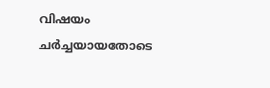വിഷയം ചര്‍ച്ചയായതോടെ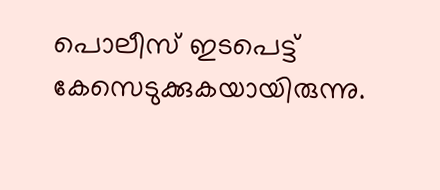പൊലീസ് ഇടപെട്ട് കേസെടുക്കുകയായിരുന്നു.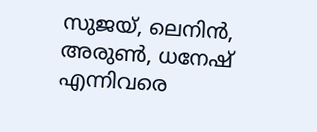സുജയ്, ലെനിൻ, അരുൺ, ധനേഷ് എന്നിവരെ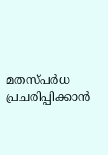മതസ്പര്‍ധ പ്രചരിപ്പിക്കാൻ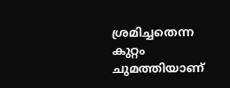ശ്രമിച്ചതെന്ന കുറ്റം ചുമത്തിയാണ്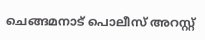ചെങ്ങമനാട് പൊലീസ് അറസ്റ്റ്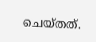ചെയ്തത്.